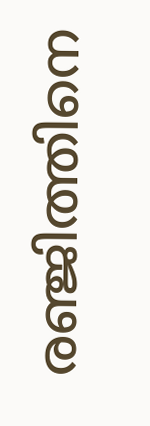രഞ്ജിത്തിനെ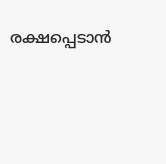രക്ഷപ്പെടാന്‍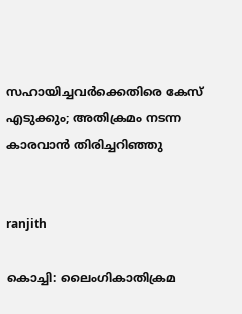സഹായിച്ചവര്‍ക്കെതിരെ കേസ് എടുക്കും; അതിക്രമം നടന്ന കാരവാന്‍ തിരിച്ചറിഞ്ഞു


ranjith

കൊച്ചി: ലൈംഗികാതിക്രമ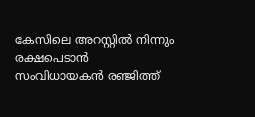കേസിലെ അറസ്റ്റിൽ നിന്നും രക്ഷപെടാൻ സംവിധായകൻ രഞ്ജിത്ത്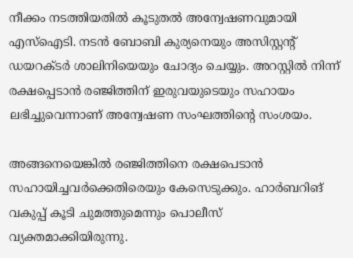നീക്കം നടത്തിയതിൽ കൂടുതൽ അന്വേഷണവുമായി എസ്ഐടി. നടൻ ബോബി കുര്യനെയും അസിസ്റ്റന്റ് ഡയറക്ടർ ശാലിനിയെയും ചോദ്യം ചെയ്യും. അറസ്റ്റിൽ നിന്ന് രക്ഷപ്പെടാൻ രഞ്ജിത്തിന് ഇരുവയുടെയും സഹായം ലഭിച്ചുവെന്നാണ് അന്വേഷണ സംഘത്തിന്റെ സംശയം.

അങ്ങനെയെങ്കിൽ രഞ്ജിത്തിനെ രക്ഷപെടാന്‍ സഹായിച്ചവര്‍ക്കെതിരെയും കേസെടുക്കും. ഹാർബറിങ് വകുപ്പ് കൂടി ചുമത്തുമെന്നും പൊലീസ് വ്യക്തമാക്കിയിരുന്നു.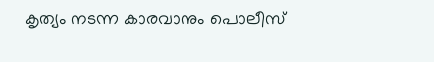കൃത്യം നടന്ന കാരവാനും പൊലീസ്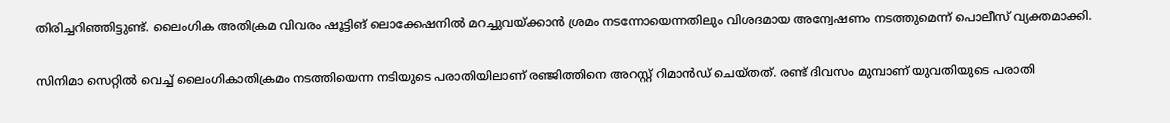തിരിച്ചറിഞ്ഞിട്ടുണ്ട്. ലൈംഗിക അതിക്രമ വിവരം ഷൂട്ടിങ് ലൊക്കേഷനിൽ മറച്ചുവയ്ക്കാൻ ശ്രമം നടന്നോയെന്നതിലും വിശദമായ അന്വേഷണം നടത്തുമെന്ന് പൊലീസ് വ്യക്തമാക്കി.

സിനിമാ സെറ്റിൽ വെച്ച് ലൈംഗികാതിക്രമം നടത്തിയെന്ന നടിയുടെ പരാതിയിലാണ് ര‍ഞ്ജിത്തിനെ അറസ്റ്റ് റിമാൻഡ് ചെയ്തത്. രണ്ട് ദിവസം മുമ്പാണ് യുവതിയുടെ പരാതി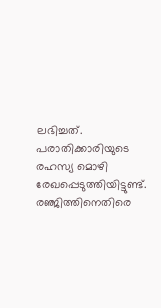ലഭിച്ചത്. പരാതിക്കാരിയുടെ രഹസ്യ മൊഴി രേഖപ്പെടുത്തിയിട്ടുണ്ട്. രഞ്ജിത്തിനെതിരെ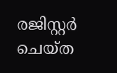രജിസ്റ്റർ ചെയ്ത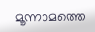മൂന്നാമത്തെ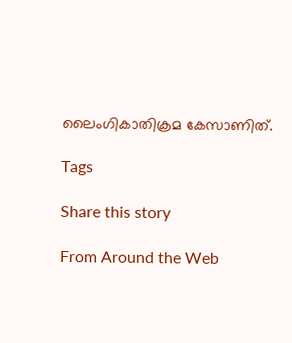ലൈംഗികാതിക്രമ കേസാണിത്.

Tags

Share this story

From Around the Web